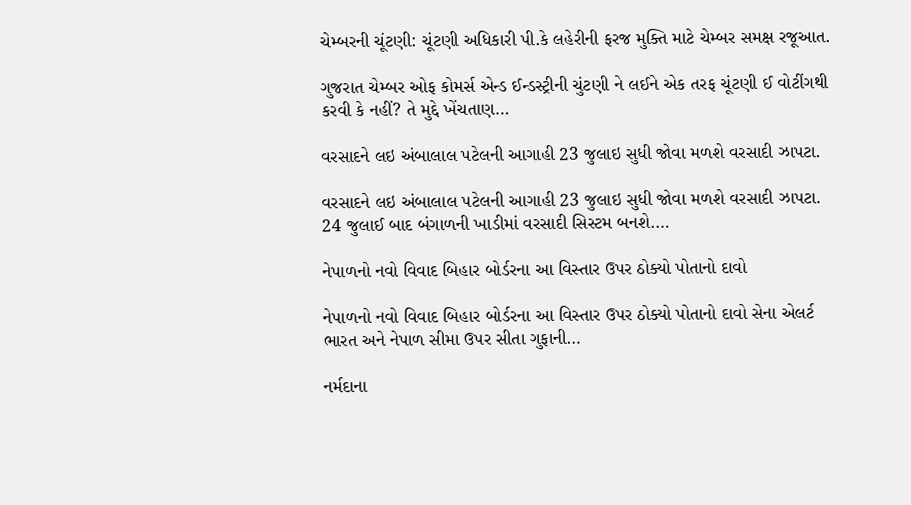ચેમ્બરની ચૂંટણી: ચૂંટણી અધિકારી પી.કે લહેરીની ફરજ મુક્તિ માટે ચેમ્બર સમક્ષ રજૂઆત.

ગુજરાત ચેમ્બર ઓફ કોમર્સ એન્ડ ઈન્ડસ્ટ્રીની ચુંટણી ને લઈને એક તરફ ચૂંટણી ઈ વોટીંગથી કરવી કે નહીં? તે મુદ્દે ખેંચતાણ…

વરસાદને લઇ અંબાલાલ પટેલની આગાહી 23 જુલાઇ સુધી જોવા મળશે વરસાદી ઝાપટા.

વરસાદને લઇ અંબાલાલ પટેલની આગાહી 23 જુલાઇ સુધી જોવા મળશે વરસાદી ઝાપટા. 24 જુલાઈ બાદ બંગાળની ખાડીમાં વરસાદી સિસ્ટમ બનશે.…

નેપાળનો નવો વિવાદ બિહાર બોર્ડરના આ વિસ્તાર ઉપર ઠોક્યો પોતાનો દાવો

નેપાળનો નવો વિવાદ બિહાર બોર્ડરના આ વિસ્તાર ઉપર ઠોક્યો પોતાનો દાવો સેના એલર્ટ ભારત અને નેપાળ સીમા ઉપર સીતા ગુફાની…

નર્મદાના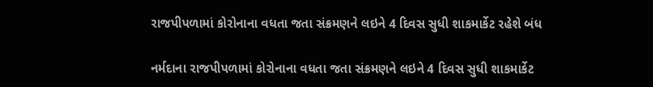રાજપીપળામાં કોરોનાના વધતા જતા સંક્રમણને લઇને 4 દિવસ સુધી શાકમાર્કેટ રહેશે બંધ

નર્મદાના રાજપીપળામાં કોરોનાના વધતા જતા સંક્રમણને લઇને 4 દિવસ સુધી શાકમાર્કેટ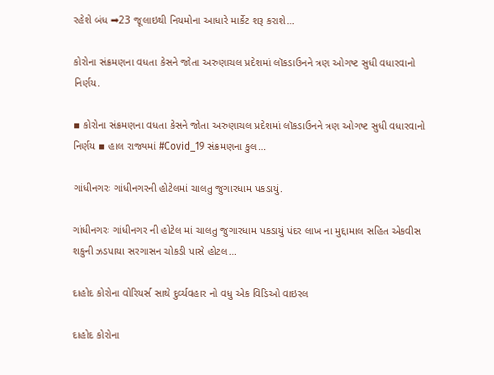રહેશે બંધ ➡23 જૂલાઇથી નિયમોના આધારે માર્કેટ શરૂ કરાશે…

કોરોના સંક્રમણના વધતા કેસને જોતા અરુણાચલ પ્રદેશમાં લૉકડાઉનને ત્રણ ઓગષ્ટ સુધી વધારવાનો નિર્ણય.

▪ કોરોના સંક્રમણના વધતા કેસને જોતા અરુણાચલ પ્રદેશમાં લૉકડાઉનને ત્રણ ઓગષ્ટ સુધી વધારવાનો નિર્ણય ▪ હાલ રાજ્યમાં #Covid_19 સંક્રમણના કુલ…

ગાંધીનગરઃ ગાંધીનગરની હોટેલમાં ચાલતુ જુગારધામ પકડાયું.

ગાંધીનગરઃ ગાંધીનગર ની હોટેલ માં ચાલતુ જુગારધામ પકડાયું પંદર લાખ ના મુદ્દામાલ સહિત એકવીસ શકુની ઝડપાયા સરગાસન ચોકડી પાસે હોટલ…

દાહોદ કોરોના વોરિયર્સ સાથે દુર્વ્યવહાર નો વધુ એક વિડિઓ વાઇરલ

દાહોદ કોરોના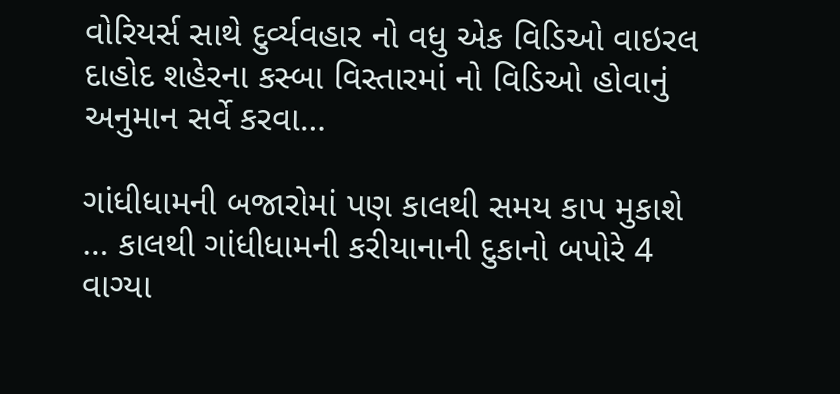વોરિયર્સ સાથે દુર્વ્યવહાર નો વધુ એક વિડિઓ વાઇરલ દાહોદ શહેરના કસ્બા વિસ્તારમાં નો વિડિઓ હોવાનું અનુમાન સર્વે કરવા…

ગાંધીધામની બજારોમાં પણ કાલથી સમય કાપ મુકાશે … કાલથી ગાંધીધામની કરીયાનાની દુકાનો બપોરે 4 વાગ્યા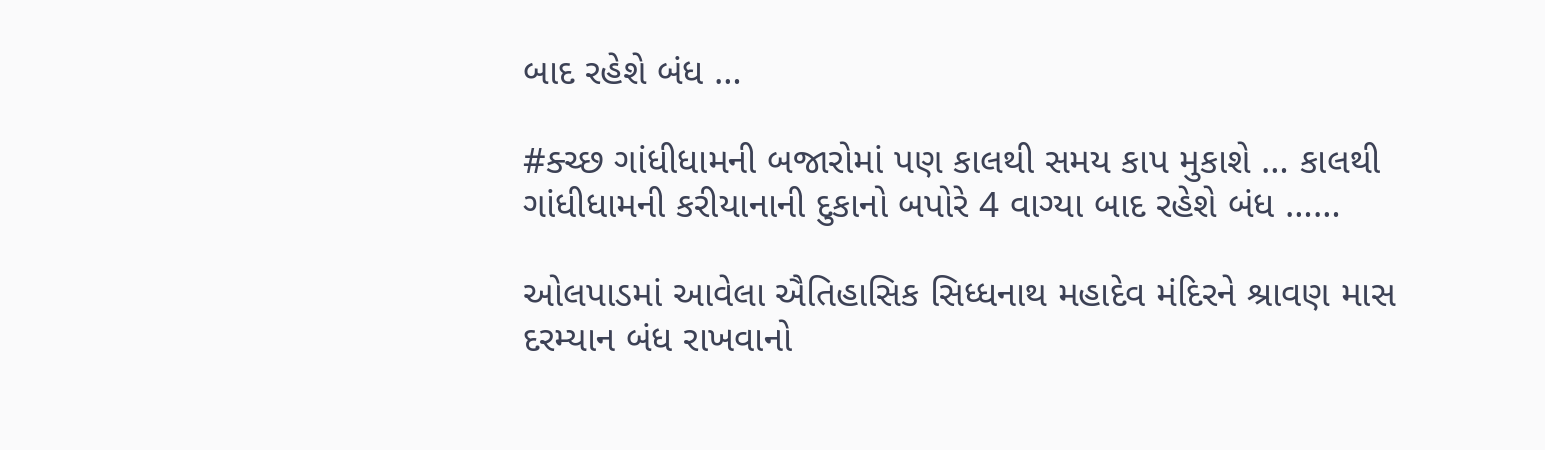બાદ રહેશે બંધ …

#ક્ચ્છ ગાંધીધામની બજારોમાં પણ કાલથી સમય કાપ મુકાશે … કાલથી ગાંધીધામની કરીયાનાની દુકાનો બપોરે 4 વાગ્યા બાદ રહેશે બંધ ……

ઓલપાડમાં આવેલા ઐતિહાસિક સિધ્ધનાથ મહાદેવ મંદિરને શ્રાવણ માસ દરમ્યાન બંધ રાખવાનો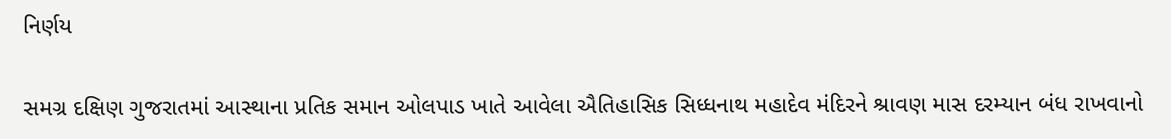નિર્ણય

સમગ્ર દક્ષિણ ગુજરાતમાં આસ્થાના પ્રતિક સમાન ઓલપાડ ખાતે આવેલા ઐતિહાસિક સિધ્ધનાથ મહાદેવ મંદિરને શ્રાવણ માસ દરમ્યાન બંધ રાખવાનો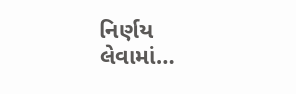નિર્ણય લેવામાં…